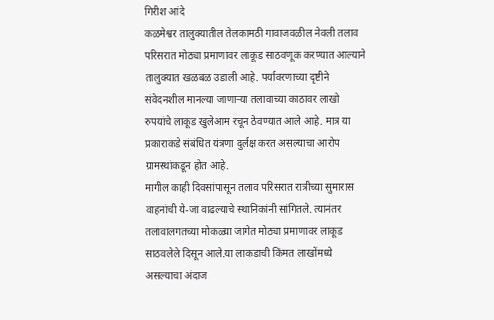गिरीश आंदे
कळमेश्वर तालुक्यातील तेलकामठी गावाजवळील नेवली तलाव परिसरात मोठ्या प्रमाणावर लाकूड साठवणूक करण्यात आल्याने तालुक्यात खळबळ उडाली आहे. पर्यावरणाच्या दृष्टीने संवेदनशील मानल्या जाणाऱ्या तलावाच्या काठावर लाखो रुपयांचे लाकूड खुलेआम रचून ठेवण्यात आले आहे. मात्र या प्रकाराकडे संबंधित यंत्रणा दुर्लक्ष करत असल्याचा आरोप ग्रामस्थांकडून होत आहे.
मागील काही दिवसांपासून तलाव परिसरात रात्रीच्या सुमारास वाहनांची ये-जा वाढल्याचे स्थानिकांनी सांगितले. त्यानंतर तलावालगतच्या मोकळ्या जागेत मोठ्या प्रमाणावर लाकूड साठवलेले दिसून आले.या लाकडाची किंमत लाखोंमध्ये असल्याचा अंदाज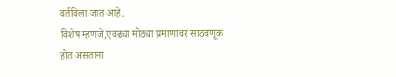वर्तविला जात आहे.
विशेष म्हणजे,एवढ्या मोठ्या प्रमाणावर साठवणूक होत असताना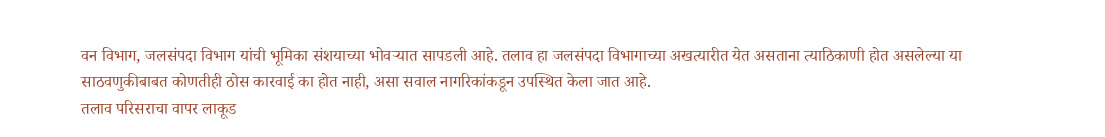वन विभाग, जलसंपदा विभाग यांची भूमिका संशयाच्या भोवऱ्यात सापडली आहे. तलाव हा जलसंपदा विभागाच्या अखत्यारीत येत असताना त्याठिकाणी होत असलेल्या या साठवणुकीबाबत कोणतीही ठोस कारवाई का होत नाही, असा सवाल नागरिकांकडून उपस्थित केला जात आहे.
तलाव परिसराचा वापर लाकूड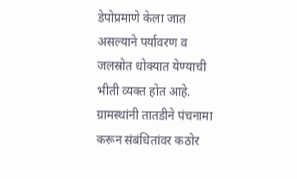डेपोप्रमाणे केला जात असल्याने पर्यावरण व जलस्रोत धोक्यात येण्याची भीती व्यक्त होत आहे. ग्रामस्थांनी तातडीने पंचनामा करून संबंधितांवर कठोर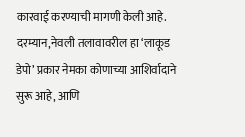कारवाई करण्याची मागणी केली आहे.
दरम्यान,नेवली तलावावरील हा ‘लाकूड डेपो’ प्रकार नेमका कोणाच्या आशिर्वादाने सुरू आहे, आणि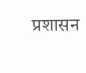प्रशासन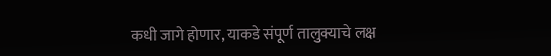कधी जागे होणार, याकडे संपूर्ण तालुक्याचे लक्ष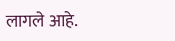लागले आहे.